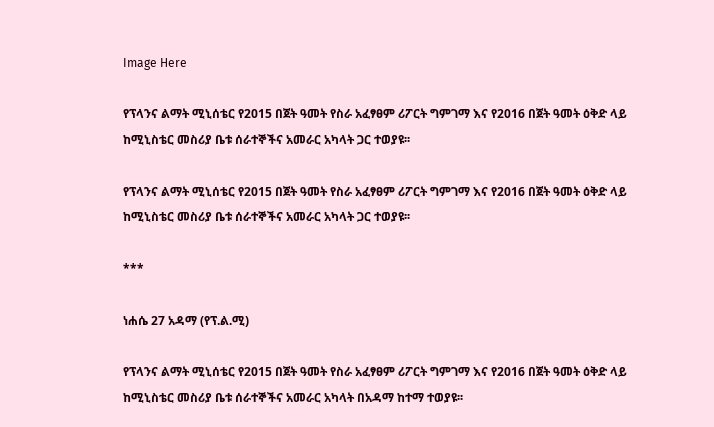Image Here

የፕላንና ልማት ሚኒሰቴር የ2015 በጀት ዓመት የስራ አፈፃፀም ሪፖርት ግምገማ እና የ2016 በጀት ዓመት ዕቅድ ላይ ከሚኒስቴር መስሪያ ቤቱ ሰራተኞችና አመራር አካላት ጋር ተወያዩ፡፡

የፕላንና ልማት ሚኒሰቴር የ2015 በጀት ዓመት የስራ አፈፃፀም ሪፖርት ግምገማ እና የ2016 በጀት ዓመት ዕቅድ ላይ ከሚኒስቴር መስሪያ ቤቱ ሰራተኞችና አመራር አካላት ጋር ተወያዩ፡፡

***

ነሐሴ 27 አዳማ (የፕ.ል.ሚ)

የፕላንና ልማት ሚኒሰቴር የ2015 በጀት ዓመት የስራ አፈፃፀም ሪፖርት ግምገማ እና የ2016 በጀት ዓመት ዕቅድ ላይ ከሚኒስቴር መስሪያ ቤቱ ሰራተኞችና አመራር አካላት በአዳማ ከተማ ተወያዩ፡፡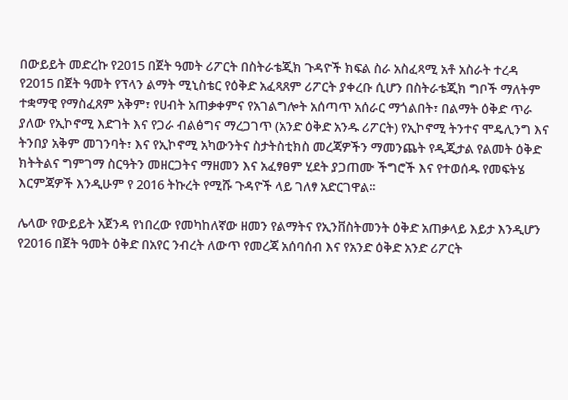በውይይት መድረኩ የ2015 በጀት ዓመት ሪፖርት በስትራቴጂክ ጉዳዮች ክፍል ስራ አስፈጻሚ አቶ አስራት ተረዳ የ2015 በጀት ዓመት የፕላን ልማት ሚኒስቴር የዕቅድ አፈጻጸም ሪፖርት ያቀረቡ ሲሆን በስትራቴጂክ ግቦች ማለትም ተቋማዊ የማስፈጸም አቅም፣ የሀብት አጠቃቀምና የአገልግሎት አሰጣጥ አሰራር ማጎልበት፣ በልማት ዕቅድ ጥራ ያለው የኢኮኖሚ እድገት እና የጋራ ብልፅግና ማረጋገጥ (አንድ ዕቅድ አንዱ ሪፖርት) የኢኮኖሚ ትንተና ሞዴሊንግ እና ትንበያ አቅም መገንባት፣ እና የኢኮኖሚ አካውንትና ስታትስቲክስ መረጃዎችን ማመንጨት የዲጂታል የልመት ዕቅድ ክትትልና ግምገማ ስርዓትን መዘርጋትና ማዘመን እና አፈፃፀም ሂደት ያጋጠሙ ችግሮች እና የተወሰዱ የመፍትሄ እርምጃዎች እንዲሁም የ 2016 ትኩረት የሚሹ ጉዳዮች ላይ ገለፃ አድርገዋል፡፡

ሌላው የውይይት አጀንዳ የነበረው የመካከለኛው ዘመን የልማትና የኢንቨስትመንት ዕቅድ አጠቃላይ እይታ እንዲሆን የ2016 በጀት ዓመት ዕቅድ በአየር ንብረት ለውጥ የመረጃ አሰባሰብ እና የአንድ ዕቅድ አንድ ሪፖርት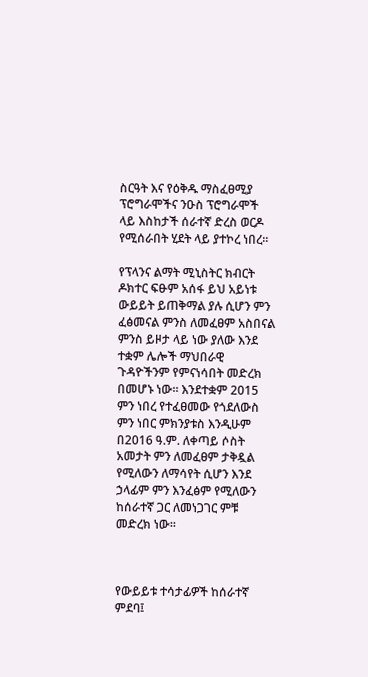ስርዓት እና የዕቅዱ ማስፈፀሚያ ፕሮግራሞችና ንዑስ ፕሮግራሞች ላይ እስከታች ሰራተኛ ድረስ ወርዶ የሚሰራበት ሂደት ላይ ያተኮረ ነበረ፡፡

የፕላንና ልማት ሚኒስትር ክብርት ዶክተር ፍፁም አሰፋ ይህ አይነቱ ውይይት ይጠቅማል ያሉ ሲሆን ምን ፈፅመናል ምንስ ለመፈፀም አስበናል ምንስ ይዞታ ላይ ነው ያለው እንደ ተቋም ሌሎች ማህበራዊ ጉዳዮችንም የምናነሳበት መድረክ በመሆኑ ነው፡፡ እንደተቋም 2015 ምን ነበረ የተፈፀመው የጎደለውስ ምን ነበር ምክንያቱስ እንዲሁም በ2016 ዓ.ም. ለቀጣይ ሶስት አመታት ምን ለመፈፀም ታቅዷል የሚለውን ለማሳየት ሲሆን እንደ ኃላፊም ምን እንፈፅም የሚለውን ከሰራተኛ ጋር ለመነጋገር ምቹ መድረክ ነው፡፡



የውይይቱ ተሳታፊዎች ከሰራተኛ ምደባ፤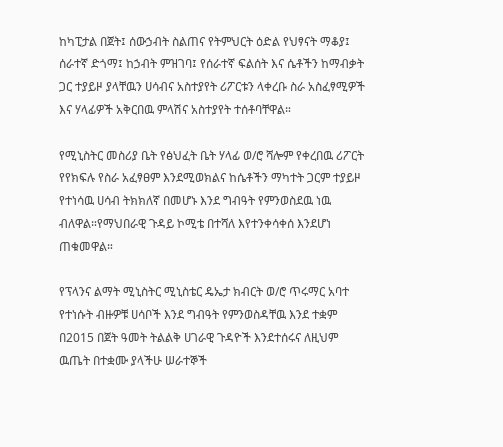ከካፒታል በጀት፤ ሰውኃብት ስልጠና የትምህርት ዕድል የህፃናት ማቆያ፤ ሰራተኛ ድጎማ፤ ከኃብት ምዝገባ፤ የሰራተኛ ፍልሰት እና ሴቶችን ከማብቃት ጋር ተያይዞ ያላቸዉን ሀሳብና አስተያየት ሪፖርቱን ላቀረቡ ስራ አስፈፃሚዎች እና ሃላፊዎች አቅርበዉ ምላሽና አስተያየት ተሰቶባቸዋል።

የሚኒስትር መስሪያ ቤት የፅህፈት ቤት ሃላፊ ወ/ሮ ሻሎም የቀረበዉ ሪፖርት የየክፍሉ የስራ አፈፃፀም እንደሚወክልና ከሴቶችን ማካተት ጋርም ተያይዞ የተነሳዉ ሀሳብ ትክክለኛ በመሆኑ እንደ ግብዓት የምንወስደዉ ነዉ ብለዋል።የማህበራዊ ጉዳይ ኮሚቴ በተሻለ እየተንቀሳቀሰ እንደሆነ ጠቁመዋል።

የፕላንና ልማት ሚኒስትር ሚኒስቴር ዴኤታ ክብርት ወ/ሮ ጥሩማር አባተ የተነሱት ብዙዎቹ ሀሳቦች እንደ ግብዓት የምንወስዳቸዉ እንደ ተቋም በ2015 በጀት ዓመት ትልልቅ ሀገራዊ ጉዳዮች እንደተሰሩና ለዚህም ዉጤት በተቋሙ ያላችሁ ሠራተኞች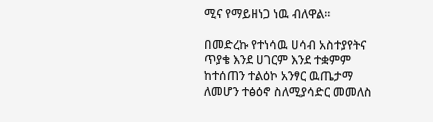ሚና የማይዘነጋ ነዉ ብለዋል።

በመድረኩ የተነሳዉ ሀሳብ አስተያየትና ጥያቄ እንደ ሀገርም እንደ ተቋምም ከተሰጠን ተልዕኮ አንፃር ዉጤታማ ለመሆን ተፅዕኖ ስለሚያሳድር መመለስ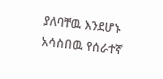ያለባቸዉ እንደሆኑ አሳስበዉ የሰራተኛ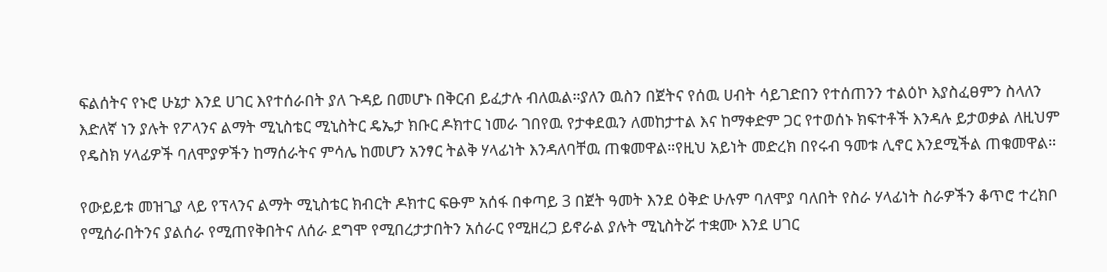ፍልሰትና የኑሮ ሁኔታ እንደ ሀገር እየተሰራበት ያለ ጉዳይ በመሆኑ በቅርብ ይፈታሉ ብለዉል።ያለን ዉስን በጀትና የሰዉ ሀብት ሳይገድበን የተሰጠንን ተልዕኮ እያስፈፀምን ስላለን እድለኛ ነን ያሉት የፖላንና ልማት ሚኒስቴር ሚኒስትር ዴኤታ ክቡር ዶክተር ነመራ ገበየዉ የታቀደዉን ለመከታተል እና ከማቀድም ጋር የተወሰኑ ክፍተቶች እንዳሉ ይታወቃል ለዚህም የዴስክ ሃላፊዎች ባለሞያዎችን ከማሰራትና ምሳሌ ከመሆን አንፃር ትልቅ ሃላፊነት እንዳለባቸዉ ጠቁመዋል።የዚህ አይነት መድረክ በየሩብ ዓመቱ ሊኖር እንደሚችል ጠቁመዋል።

የውይይቱ መዝጊያ ላይ የፕላንና ልማት ሚኒስቴር ክብርት ዶክተር ፍፁም አሰፋ በቀጣይ 3 በጀት ዓመት እንደ ዕቅድ ሁሉም ባለሞያ ባለበት የስራ ሃላፊነት ስራዎችን ቆጥሮ ተረክቦ የሚሰራበትንና ያልሰራ የሚጠየቅበትና ለሰራ ደግሞ የሚበረታታበትን አሰራር የሚዘረጋ ይኖራል ያሉት ሚኒስትሯ ተቋሙ እንደ ሀገር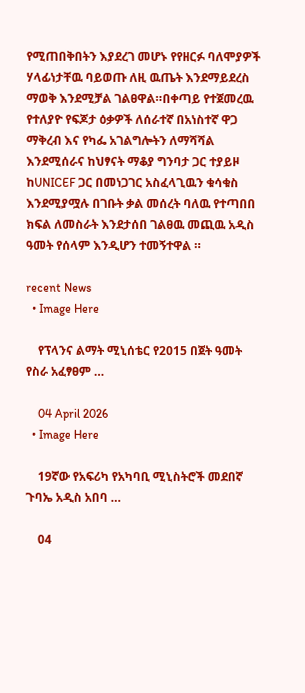የሚጠበቅበትን እያደረገ መሆኑ የየዘርፉ ባለሞያዎች ሃላፊነታቸዉ ባይወጡ ለዚ ዉጤት እንደማይደረስ ማወቅ እንደሚቻል ገልፀዋል።በቀጣይ የተጀመረዉ የተለያዮ የፍጆታ ዕቃዎች ለሰራተኛ በአነስተኛ ዋጋ ማቅረብ እና የካፌ አገልግሎትን ለማሻሻል እንደሚሰራና ከህፃናት ማቆያ ግንባታ ጋር ተያይዞ ከUNICEF ጋር በመነጋገር አስፈላጊዉን ቁሳቁስ እንደሚያሟሉ በገቡት ቃል መሰረት ባለዉ የተጣበበ ክፍል ለመስራት እንደታሰበ ገልፀዉ መጪዉ አዲስ ዓመት የሰላም እንዲሆን ተመኝተዋል ።

recent News
  • Image Here

    የፕላንና ልማት ሚኒሰቴር የ2015 በጀት ዓመት የስራ አፈፃፀም …

    04 April 2026
  • Image Here

    19ኛው የአፍሪካ የአካባቢ ሚኒስትሮች መደበኛ ጉባኤ አዲስ አበባ …

    04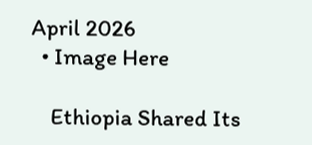April 2026
  • Image Here

    Ethiopia Shared Its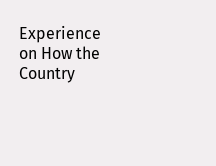Experience on How the Country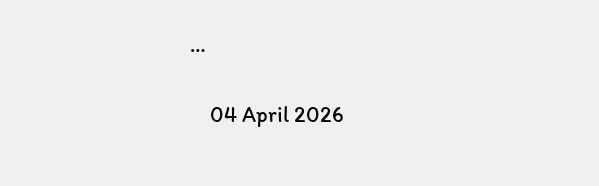…

    04 April 2026